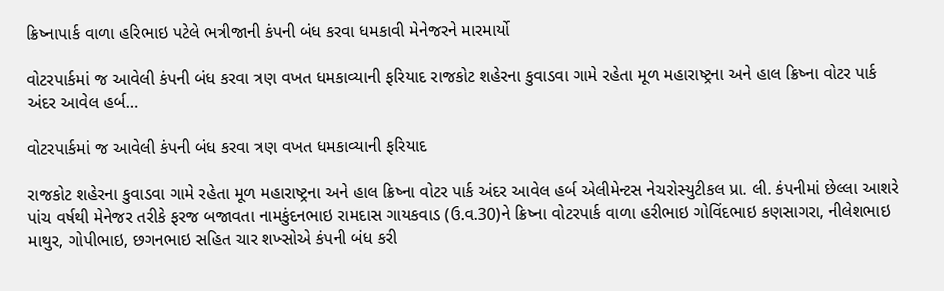ક્રિષ્નાપાર્ક વાળા હરિભાઇ પટેલે ભત્રીજાની કંપની બંધ કરવા ધમકાવી મેનેજરને મારમાર્યો

વોટરપાર્કમાં જ આવેલી કંપની બંધ કરવા ત્રણ વખત ધમકાવ્યાની ફરિયાદ રાજકોટ શહેરના કુવાડવા ગામે રહેતા મૂળ મહારાષ્ટ્રના અને હાલ ક્રિષ્ના વોટર પાર્ક અંદર આવેલ હર્બ…

વોટરપાર્કમાં જ આવેલી કંપની બંધ કરવા ત્રણ વખત ધમકાવ્યાની ફરિયાદ

રાજકોટ શહેરના કુવાડવા ગામે રહેતા મૂળ મહારાષ્ટ્રના અને હાલ ક્રિષ્ના વોટર પાર્ક અંદર આવેલ હર્બ એલીમેન્ટસ નેચરોસ્યુટીકલ પ્રા. લી. કંપનીમાં છેલ્લા આશરે પાંચ વર્ષથી મેનેજર તરીકે ફરજ બજાવતા નામકુંદનભાઇ રામદાસ ગાયકવાડ (ઉ.વ.30)ને ક્રિષ્ના વોટરપાર્ક વાળા હરીભાઇ ગોવિંદભાઇ કણસાગરા, નીલેશભાઇ માથુર, ગોપીભાઇ, છગનભાઇ સહિત ચાર શખ્સોએ કંપની બંધ કરી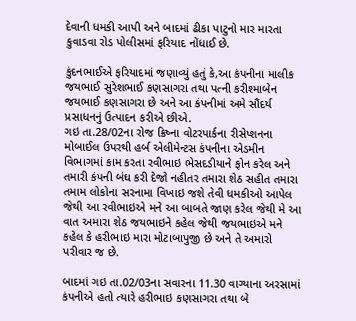દેવાની ધમકી આપી અને બાદમાં ઢીકા પાટુનો માર મારતા કુવાડવા રોડ પોલીસમાં ફરિયાદ નોંધાઈ છે.

કુંદનભાઈએ ફરિયાદમાં જણાવ્યું હતું કે,આ કંપનીના માલીક જયભાઈ સુરેશભાઈ કણસાગરા તથા પત્ની કરીશ્માબેન જયભાઈ કણસાગરા છે અને આ કંપનીમાં અમે સૌંદર્ય પ્રસાધનનું ઉત્પાદન કરીએ છીએ.
ગઇ તા.28/02ના રોજ ક્રિષ્ના વોટરપાર્કના રીસેપ્શનના મોબાઈલ ઉપરથી હર્બ એલીમેન્ટસ કંપનીના એડમીન વિભાગમાં કામ કરતા રવીભાઇ ભેસદડીયાને ફોન કરેલ અને તમારી કંપની બંઘ કરી દેજો નહીતર તમારા શેઠ સહીત તમારા તમામ લોકોના સરનામા વિખાઇ જશે તેવી ધમકીઓ આપેલ જેથી આ રવીભાઇએ મને આ બાબતે જાણ કરેલ જેથી મે આ વાત અમારા શેઠ જયભાઇને કહેલ જેથી જયભાઇએ મને કહેલ કે હરીભાઇ મારા મોટાબાપુજી છે અને તે અમારો પરીવાર જ છે.

બાદમાં ગઇ તા.02/03ના સવારના 11.30 વાગ્યાના અરસામાં કંપનીએ હતો ત્યારે હરીભાઇ કણસાગરા તથા બે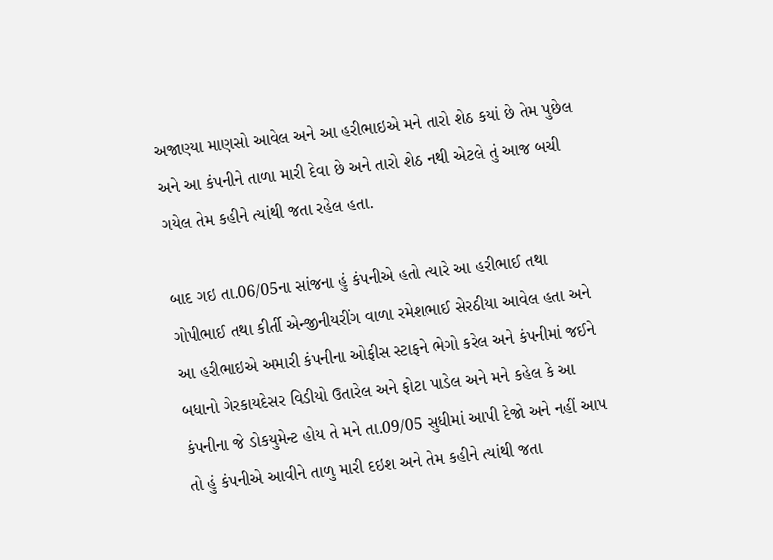અજાણ્યા માણસો આવેલ અને આ હરીભાઇએ મને તારો શેઠ કયાં છે તેમ પુછેલ અને આ કંપનીને તાળા મારી દેવા છે અને તારો શેઠ નથી એટલે તું આજ બચી ગયેલ તેમ કહીને ત્યાંથી જતા રહેલ હતા.

બાદ ગઇ તા.06/05ના સાંજના હું કંપનીએ હતો ત્યારે આ હરીભાઈ તથા ગોપીભાઈ તથા કીર્તી એન્જીનીયરીંગ વાળા રમેશભાઈ સેરઠીયા આવેલ હતા અને આ હરીભાઇએ અમારી કંપનીના ઓફીસ સ્ટાફને ભેગો કરેલ અને કંપનીમાં જઈને બધાનો ગેરકાયદેસર વિડીયો ઉતારેલ અને ફોટા પાડેલ અને મને કહેલ કે આ કંપનીના જે ડોકયુમેન્ટ હોય તે મને તા.09/05 સુધીમાં આપી દેજો અને નહીં આપ તો હું કંપનીએ આવીને તાળુ મારી દઇશ અને તેમ કહીને ત્યાંથી જતા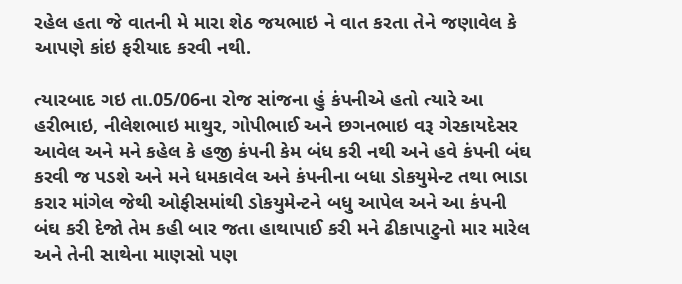રહેલ હતા જે વાતની મે મારા શેઠ જયભાઇ ને વાત કરતા તેને જણાવેલ કે આપણે કાંઇ ફરીયાદ કરવી નથી.

ત્યારબાદ ગઇ તા.05/06ના રોજ સાંજના હું કંપનીએ હતો ત્યારે આ હરીભાઇ, નીલેશભાઇ માથુર, ગોપીભાઈ અને છગનભાઇ વરૂ ગેરકાયદેસર આવેલ અને મને કહેલ કે હજી કંપની કેમ બંધ કરી નથી અને હવે કંપની બંઘ કરવી જ પડશે અને મને ધમકાવેલ અને કંપનીના બધા ડોકયુમેન્ટ તથા ભાડા કરાર માંગેલ જેથી ઓફીસમાંથી ડોકયુમેન્ટને બધુ આપેલ અને આ કંપની બંઘ કરી દેજો તેમ કહી બાર જતા હાથાપાઈ કરી મને ઢીકાપાટુનો માર મારેલ અને તેની સાથેના માણસો પણ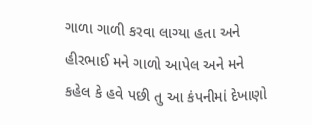ગાળા ગાળી કરવા લાગ્યા હતા અને હીરભાઈ મને ગાળો આપેલ અને મને કહેલ કે હવે પછી તુ આ કંપનીમાં દેખાણો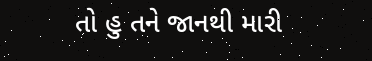તો હુ તને જાનથી મારી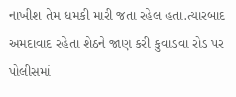નાખીશ તેમ ધમકી મારી જતા રહેલ હતા.ત્યારબાદ અમદાવાદ રહેતા શેઠને જાણ કરી કુવાડવા રોડ પર પોલીસમાં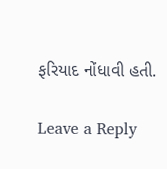ફરિયાદ નોંધાવી હતી.

Leave a Reply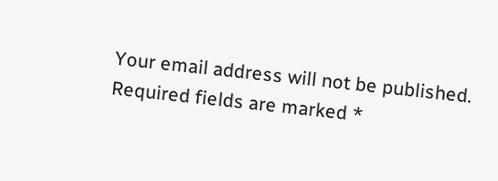Your email address will not be published. Required fields are marked *